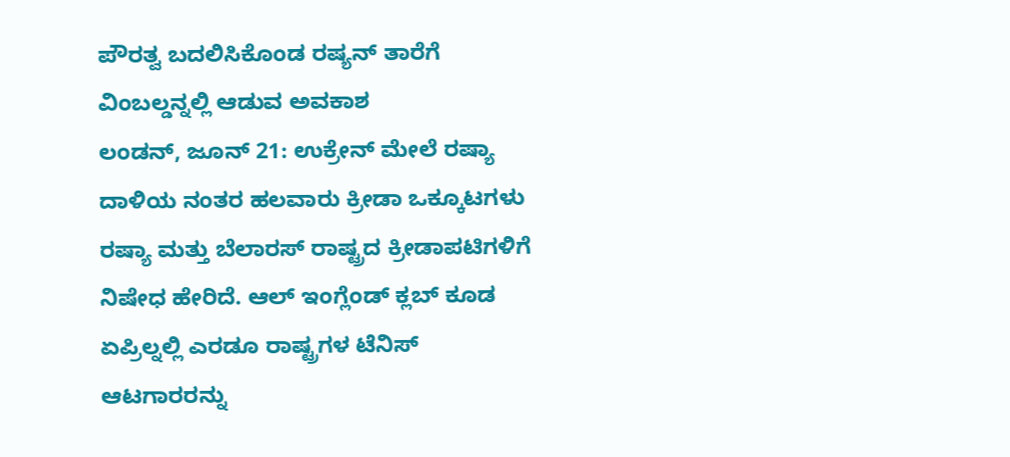ಪೌರತ್ವ ಬದಲಿಸಿಕೊಂಡ ರಷ್ಯನ್ ತಾರೆಗೆ ವಿಂಬಲ್ಡನ್ನಲ್ಲಿ ಆಡುವ ಅವಕಾಶ
ಲಂಡನ್, ಜೂನ್ 21: ಉಕ್ರೇನ್ ಮೇಲೆ ರಷ್ಯಾ ದಾಳಿಯ ನಂತರ ಹಲವಾರು ಕ್ರೀಡಾ ಒಕ್ಕೂಟಗಳು ರಷ್ಯಾ ಮತ್ತು ಬೆಲಾರಸ್ ರಾಷ್ಟ್ರದ ಕ್ರೀಡಾಪಟಿಗಳಿಗೆ ನಿಷೇಧ ಹೇರಿದೆ. ಆಲ್ ಇಂಗ್ಲೆಂಡ್ ಕ್ಲಬ್ ಕೂಡ ಏಪ್ರಿಲ್ನಲ್ಲಿ ಎರಡೂ ರಾಷ್ಟ್ರಗಳ ಟೆನಿಸ್ ಆಟಗಾರರನ್ನು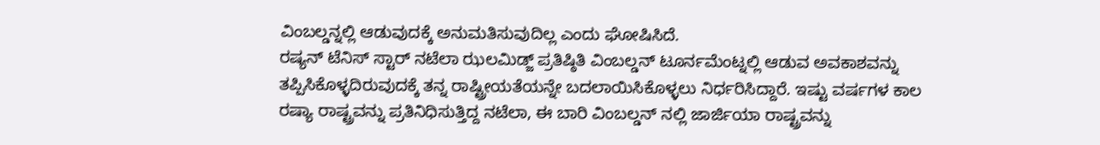ವಿಂಬಲ್ಡನ್ನಲ್ಲಿ ಆಡುವುದಕ್ಕೆ ಅನುಮತಿಸುವುದಿಲ್ಲ ಎಂದು ಘೋಷಿಸಿದೆ.
ರಷ್ಯನ್ ಟೆನಿಸ್ ಸ್ಟಾರ್ ನಟೆಲಾ ಝಲಮಿಡ್ಜ್ ಪ್ರತಿಷ್ಠಿತಿ ವಿಂಬಲ್ಡನ್ ಟೂರ್ನಮೆಂಟ್ನಲ್ಲಿ ಆಡುವ ಅವಕಾಶವನ್ನು ತಪ್ಪಿಸಿಕೊಳ್ಳದಿರುವುದಕ್ಕೆ ತನ್ನ ರಾಷ್ಟ್ರೀಯತೆಯನ್ನೇ ಬದಲಾಯಿಸಿಕೊಳ್ಳಲು ನಿರ್ಧರಿಸಿದ್ದಾರೆ. ಇಷ್ಟು ವರ್ಷಗಳ ಕಾಲ ರಷ್ಯಾ ರಾಷ್ಟ್ರವನ್ನು ಪ್ರತಿನಿಧಿಸುತ್ತಿದ್ದ ನಟೆಲಾ, ಈ ಬಾರಿ ವಿಂಬಲ್ಡನ್ ನಲ್ಲಿ ಜಾರ್ಜಿಯಾ ರಾಷ್ಟ್ರವನ್ನು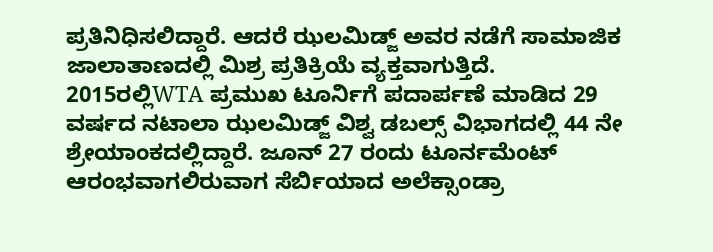ಪ್ರತಿನಿಧಿಸಲಿದ್ದಾರೆ. ಆದರೆ ಝಲಮಿಡ್ಜ್ ಅವರ ನಡೆಗೆ ಸಾಮಾಜಿಕ ಜಾಲಾತಾಣದಲ್ಲಿ ಮಿಶ್ರ ಪ್ರತಿಕ್ರಿಯೆ ವ್ಯಕ್ತವಾಗುತ್ತಿದೆ.
2015ರಲ್ಲಿWTA ಪ್ರಮುಖ ಟೂರ್ನಿಗೆ ಪದಾರ್ಪಣೆ ಮಾಡಿದ 29 ವರ್ಷದ ನಟಾಲಾ ಝಲಮಿಡ್ಜ್ ವಿಶ್ವ ಡಬಲ್ಸ್ ವಿಭಾಗದಲ್ಲಿ 44 ನೇ ಶ್ರೇಯಾಂಕದಲ್ಲಿದ್ದಾರೆ. ಜೂನ್ 27 ರಂದು ಟೂರ್ನಮೆಂಟ್ ಆರಂಭವಾಗಲಿರುವಾಗ ಸೆರ್ಬಿಯಾದ ಅಲೆಕ್ಸಾಂಡ್ರಾ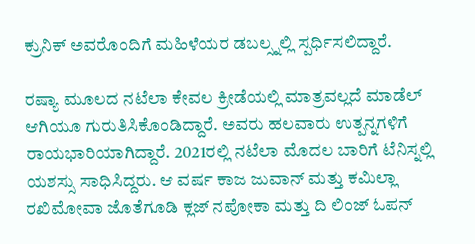ಕ್ರುನಿಕ್ ಅವರೊಂದಿಗೆ ಮಹಿಳೆಯರ ಡಬಲ್ಸ್ನಲ್ಲಿ ಸ್ಪರ್ಧಿಸಲಿದ್ದಾರೆ.

ರಷ್ಯಾ ಮೂಲದ ನಟೆಲಾ ಕೇವಲ ಕ್ರೀಡೆಯಲ್ಲಿ ಮಾತ್ರವಲ್ಲದೆ ಮಾಡೆಲ್ ಆಗಿಯೂ ಗುರುತಿಸಿಕೊಂಡಿದ್ದಾರೆ. ಅವರು ಹಲವಾರು ಉತ್ಪನ್ನಗಳಿಗೆ ರಾಯಭಾರಿಯಾಗಿದ್ದಾರೆ. 2021ರಲ್ಲಿ ನಟೆಲಾ ಮೊದಲ ಬಾರಿಗೆ ಟೆನಿಸ್ನಲ್ಲಿ ಯಶಸ್ಸು ಸಾಧಿಸಿದ್ದರು. ಆ ವರ್ಷ ಕಾಜ ಜುವಾನ್ ಮತ್ತು ಕಮಿಲ್ಲಾ ರಖಿಮೋವಾ ಜೊತೆಗೂಡಿ ಕ್ಲಜ್ ನಪೋಕಾ ಮತ್ತು ದಿ ಲಿಂಜ್ ಓಪನ್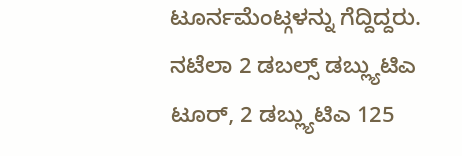ಟೂರ್ನಮೆಂಟ್ಗಳನ್ನು ಗೆದ್ದಿದ್ದರು.
ನಟೆಲಾ 2 ಡಬಲ್ಸ್ ಡಬ್ಲ್ಯುಟಿಎ ಟೂರ್, 2 ಡಬ್ಲ್ಯುಟಿಎ 125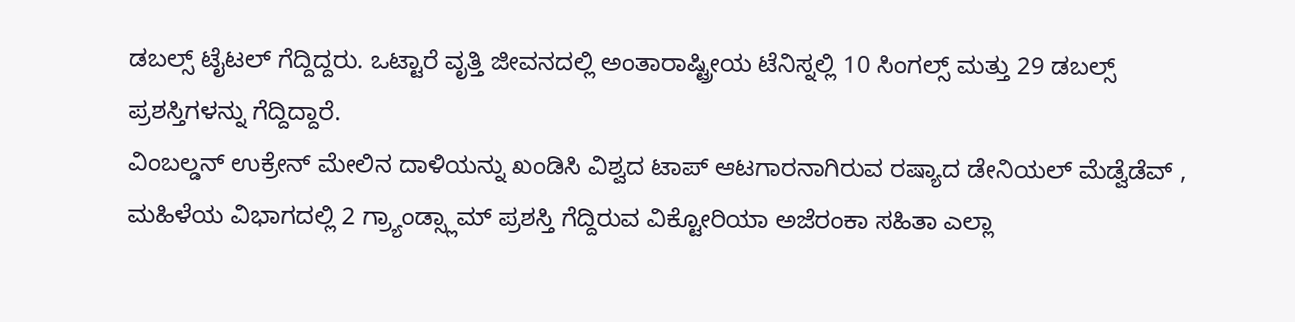ಡಬಲ್ಸ್ ಟೈಟಲ್ ಗೆದ್ದಿದ್ದರು. ಒಟ್ಟಾರೆ ವೃತ್ತಿ ಜೀವನದಲ್ಲಿ ಅಂತಾರಾಷ್ಟ್ರೀಯ ಟೆನಿಸ್ನಲ್ಲಿ 10 ಸಿಂಗಲ್ಸ್ ಮತ್ತು 29 ಡಬಲ್ಸ್ ಪ್ರಶಸ್ತಿಗಳನ್ನು ಗೆದ್ದಿದ್ದಾರೆ.
ವಿಂಬಲ್ಡನ್ ಉಕ್ರೇನ್ ಮೇಲಿನ ದಾಳಿಯನ್ನು ಖಂಡಿಸಿ ವಿಶ್ವದ ಟಾಪ್ ಆಟಗಾರನಾಗಿರುವ ರಷ್ಯಾದ ಡೇನಿಯಲ್ ಮೆಡ್ವೆಡೆವ್ , ಮಹಿಳೆಯ ವಿಭಾಗದಲ್ಲಿ 2 ಗ್ರ್ಯಾಂಡ್ಸ್ಲಾಮ್ ಪ್ರಶಸ್ತಿ ಗೆದ್ದಿರುವ ವಿಕ್ಟೋರಿಯಾ ಅಜೆರಂಕಾ ಸಹಿತಾ ಎಲ್ಲಾ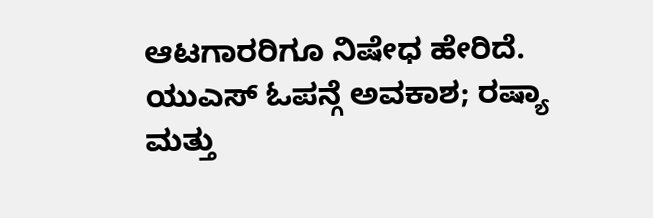ಆಟಗಾರರಿಗೂ ನಿಷೇಧ ಹೇರಿದೆ.
ಯುಎಸ್ ಓಪನ್ಗೆ ಅವಕಾಶ; ರಷ್ಯಾ ಮತ್ತು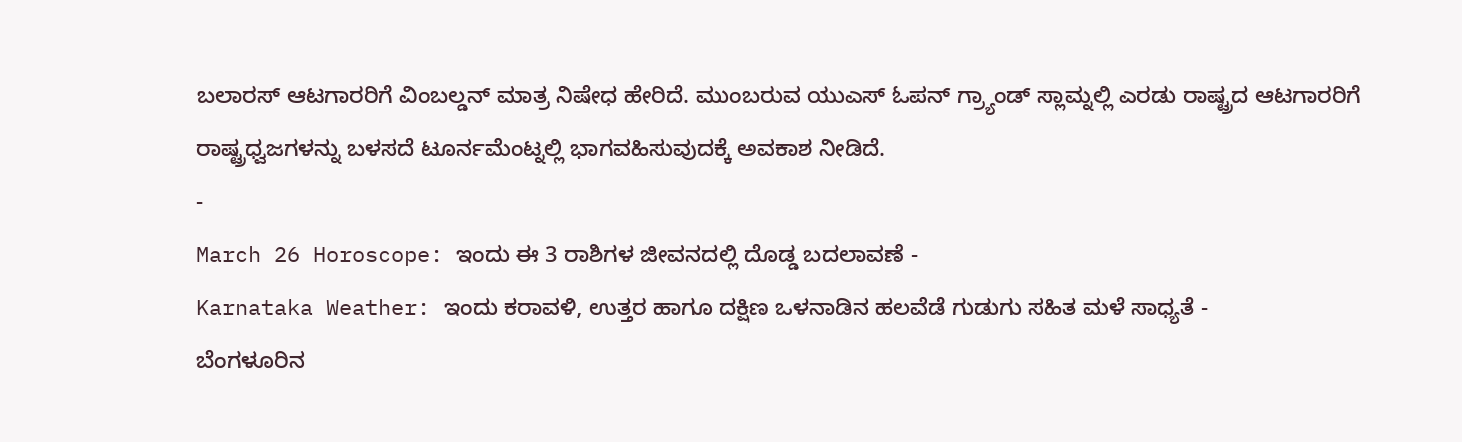ಬಲಾರಸ್ ಆಟಗಾರರಿಗೆ ವಿಂಬಲ್ಡನ್ ಮಾತ್ರ ನಿಷೇಧ ಹೇರಿದೆ. ಮುಂಬರುವ ಯುಎಸ್ ಓಪನ್ ಗ್ರ್ಯಾಂಡ್ ಸ್ಲಾಮ್ನಲ್ಲಿ ಎರಡು ರಾಷ್ಟ್ರದ ಆಟಗಾರರಿಗೆ ರಾಷ್ಟ್ರಧ್ವಜಗಳನ್ನು ಬಳಸದೆ ಟೂರ್ನಮೆಂಟ್ನಲ್ಲಿ ಭಾಗವಹಿಸುವುದಕ್ಕೆ ಅವಕಾಶ ನೀಡಿದೆ.
-
March 26 Horoscope: ಇಂದು ಈ 3 ರಾಶಿಗಳ ಜೀವನದಲ್ಲಿ ದೊಡ್ಡ ಬದಲಾವಣೆ -
Karnataka Weather: ಇಂದು ಕರಾವಳಿ, ಉತ್ತರ ಹಾಗೂ ದಕ್ಷಿಣ ಒಳನಾಡಿನ ಹಲವೆಡೆ ಗುಡುಗು ಸಹಿತ ಮಳೆ ಸಾಧ್ಯತೆ -
ಬೆಂಗಳೂರಿನ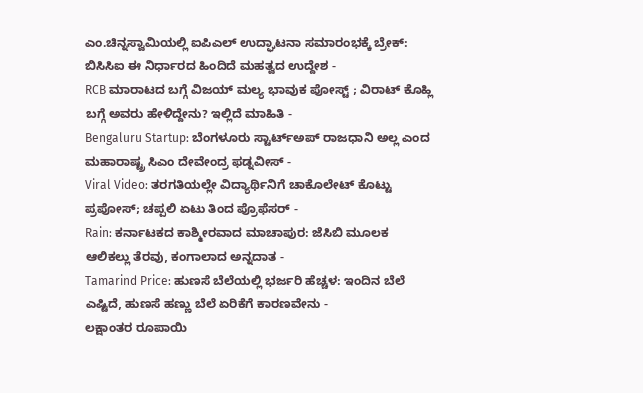ಎಂ.ಚಿನ್ನಸ್ವಾಮಿಯಲ್ಲಿ ಐಪಿಎಲ್ ಉದ್ಘಾಟನಾ ಸಮಾರಂಭಕ್ಕೆ ಬ್ರೇಕ್: ಬಿಸಿಸಿಐ ಈ ನಿರ್ಧಾರದ ಹಿಂದಿದೆ ಮಹತ್ವದ ಉದ್ದೇಶ -
RCB ಮಾರಾಟದ ಬಗ್ಗೆ ವಿಜಯ್ ಮಲ್ಯ ಭಾವುಕ ಪೋಸ್ಟ್ ; ವಿರಾಟ್ ಕೊಹ್ಲಿ ಬಗ್ಗೆ ಅವರು ಹೇಳಿದ್ದೇನು? ಇಲ್ಲಿದೆ ಮಾಹಿತಿ -
Bengaluru Startup: ಬೆಂಗಳೂರು ಸ್ಟಾರ್ಟ್ಅಪ್ ರಾಜಧಾನಿ ಅಲ್ಲ ಎಂದ ಮಹಾರಾಷ್ಟ್ರ ಸಿಎಂ ದೇವೇಂದ್ರ ಫಡ್ನವೀಸ್ -
Viral Video: ತರಗತಿಯಲ್ಲೇ ವಿದ್ಯಾರ್ಥಿನಿಗೆ ಚಾಕೊಲೇಟ್ ಕೊಟ್ಟು ಪ್ರಪೋಸ್; ಚಪ್ಪಲಿ ಏಟು ತಿಂದ ಪ್ರೊಫೆಸರ್ -
Rain: ಕರ್ನಾಟಕದ ಕಾಶ್ಮೀರವಾದ ಮಾಚಾಪುರ: ಜೆಸಿಬಿ ಮೂಲಕ ಆಲಿಕಲ್ಲು ತೆರವು, ಕಂಗಾಲಾದ ಅನ್ನದಾತ -
Tamarind Price: ಹುಣಸೆ ಬೆಲೆಯಲ್ಲಿ ಭರ್ಜರಿ ಹೆಚ್ಚಳ: ಇಂದಿನ ಬೆಲೆ ಎಷ್ಟಿದೆ, ಹುಣಸೆ ಹಣ್ಣು ಬೆಲೆ ಏರಿಕೆಗೆ ಕಾರಣವೇನು -
ಲಕ್ಷಾಂತರ ರೂಪಾಯಿ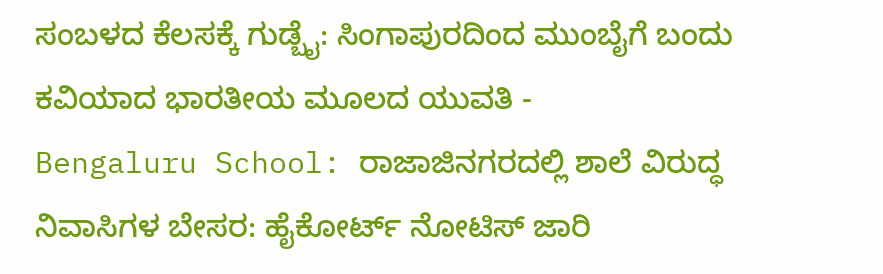ಸಂಬಳದ ಕೆಲಸಕ್ಕೆ ಗುಡ್ಬೈ: ಸಿಂಗಾಪುರದಿಂದ ಮುಂಬೈಗೆ ಬಂದು ಕವಿಯಾದ ಭಾರತೀಯ ಮೂಲದ ಯುವತಿ -
Bengaluru School: ರಾಜಾಜಿನಗರದಲ್ಲಿ ಶಾಲೆ ವಿರುದ್ಧ ನಿವಾಸಿಗಳ ಬೇಸರ: ಹೈಕೋರ್ಟ್ ನೋಟಿಸ್ ಜಾರಿ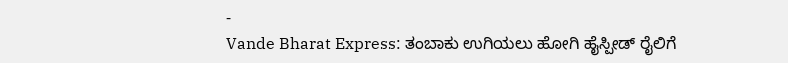-
Vande Bharat Express: ತಂಬಾಕು ಉಗಿಯಲು ಹೋಗಿ ಹೈಸ್ಪೀಡ್ ರೈಲಿಗೆ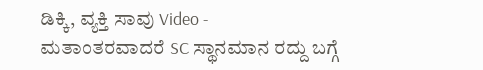ಡಿಕ್ಕಿ, ವ್ಯಕ್ತಿ ಸಾವು Video -
ಮತಾಂತರವಾದರೆ SC ಸ್ಥಾನಮಾನ ರದ್ದು ಬಗ್ಗೆ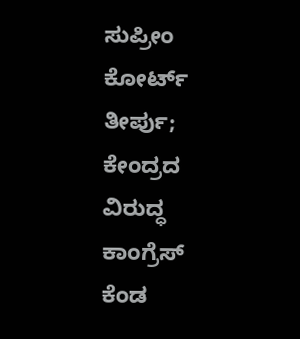ಸುಪ್ರೀಂ ಕೋರ್ಟ್ ತೀರ್ಪು; ಕೇಂದ್ರದ ವಿರುದ್ಧ ಕಾಂಗ್ರೆಸ್ ಕೆಂಡ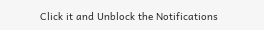Click it and Unblock the Notifications